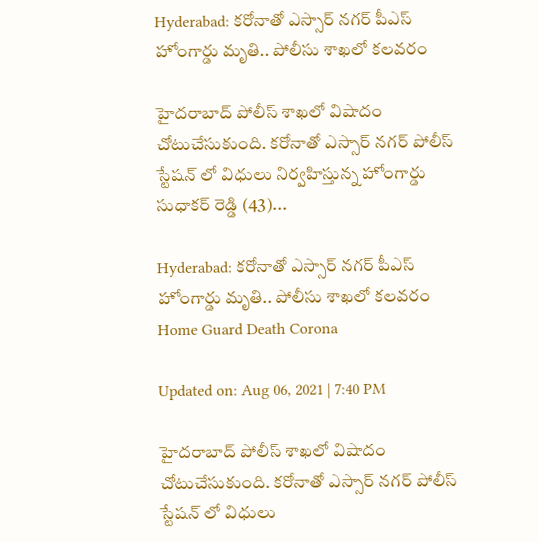Hyderabad: కరోనాతో ఎస్సార్ నగర్ పీఎస్‌ హోంగార్డు మృతి.. పోలీసు శాఖలో కలవరం

హైదరాబాద్‌ పోలీస్ శాఖలో విషాదం చోటుచేసుకుంది. కరోనాతో ఎస్సార్ నగర్ పోలీస్ స్టేషన్ లో విధులు నిర్వహిస్తున్న హోంగార్డు సుధాకర్ రెడ్డి (43)...

Hyderabad: కరోనాతో ఎస్సార్ నగర్ పీఎస్‌ హోంగార్డు మృతి.. పోలీసు శాఖలో కలవరం
Home Guard Death Corona

Updated on: Aug 06, 2021 | 7:40 PM

హైదరాబాద్‌ పోలీస్ శాఖలో విషాదం చోటుచేసుకుంది. కరోనాతో ఎస్సార్ నగర్ పోలీస్ స్టేషన్ లో విధులు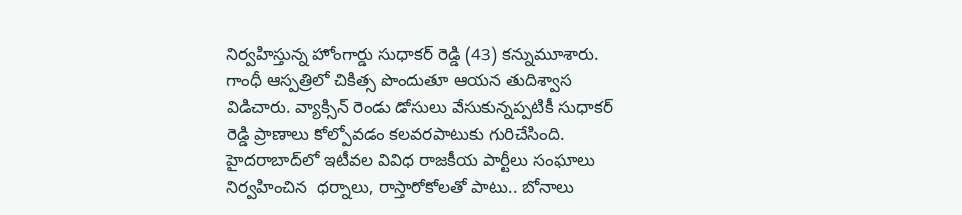నిర్వహిస్తున్న హోంగార్డు సుధాకర్ రెడ్డి (43) కన్నుమూశారు. గాంధీ ఆస్పత్రిలో చికిత్స పొందుతూ ఆయన తుదిశ్వాస విడిచారు. వ్యాక్సిన్ రెండు డోసులు వేసుకున్నప్పటికీ సుధాకర్ రెడ్డి ప్రాణాలు కోల్పోవడం కలవరపాటుకు గురిచేసింది. హైదరాబాద్‌లో ఇటీవల వివిధ రాజకీయ పార్టీలు సంఘాలు నిర్వహించిన  ధర్నాలు, రాస్తారోకోలతో పాటు.. బోనాలు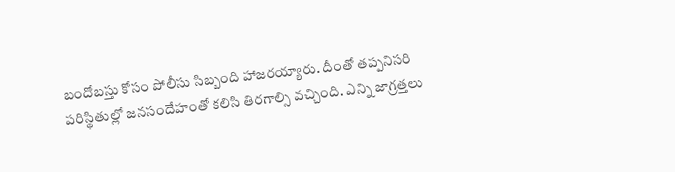బందోబస్తు కోసం పోలీసు సిబ్బంది హాజరయ్యారు. దీంతో తప్పనిసరి పరిస్థితుల్లో జనసందేహంతో కలిసి తిరగాల్సి వచ్చింది. ఎన్ని జాగ్రత్తలు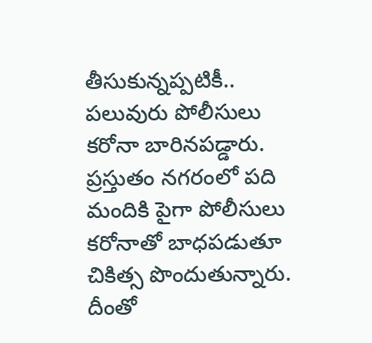తీసుకున్నప్పటికీ.. పలువురు పోలీసులు కరోనా బారినపడ్డారు.  ప్రస్తుతం నగరంలో పది మందికి పైగా పోలీసులు కరోనాతో బాధపడుతూ చికిత్స పొందుతున్నారు. దీంతో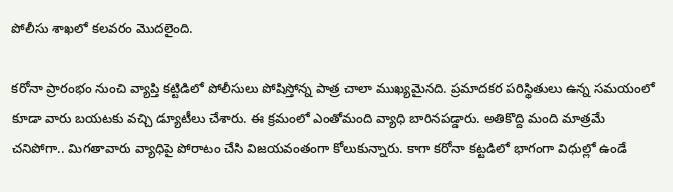పోలీసు శాఖలో కలవరం మొదలైంది.

కరోనా ప్రారంభం నుంచి వ్యాప్తి కట్టిడిలో పోలీసులు పోషిస్తోన్న పాత్ర చాలా ముఖ్యమైనది. ప్రమాదకర పరిస్థితులు ఉన్న సమయంలో కూడా వారు బయటకు వచ్చి డ్యూటీలు చేశారు. ఈ క్రమంలో ఎంతోమంది వ్యాధి బారినపడ్డారు. అతికొద్ది మంది మాత్రమే చనిపోగా.. మిగతావారు వ్యాధిపై పోరాటం చేసి విజయవంతంగా కోలుకున్నారు. కాగా కరోనా కట్టడిలో భాగంగా విధుల్లో ఉండే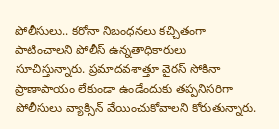పోలీసులు.. కరోనా నిబంధనలు కచ్చితంగా పాటించాలని పోలీస్ ఉన్నతాధికారులు సూచిస్తున్నారు. ప్రమాదవశాత్తూ వైరస్ సోకినా ప్రాణాపాయం లేకుండా ఉండేందుకు తప్పనిసరిగా పోలీసులు వ్యాక్సిన్ వేయించుకోవాలని కోరుతున్నారు.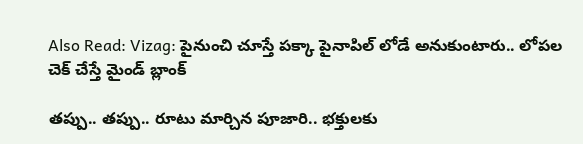Also Read: Vizag: పైనుంచి చూస్తే పక్కా పైనాపిల్ లోడే అనుకుంటారు.. లోపల చెక్ చేస్తే మైండ్ బ్లాంక్

తప్పు.. తప్పు.. రూటు మార్చిన పూజారి.. భక్తులకు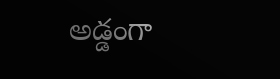అడ్డంగా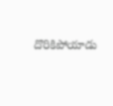దొరికిపోయాడు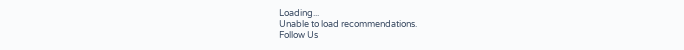Loading...
Unable to load recommendations.
Follow Us